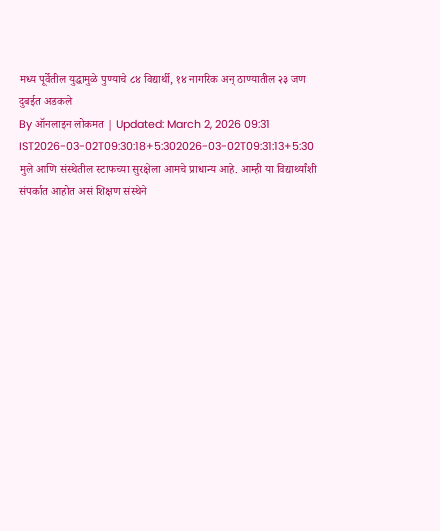मध्य पूर्वेतील युद्धामुळे पुण्याचे ८४ विद्यार्थी, १४ नागरिक अन् ठाण्यातील २३ जण दुबईत अडकले
By ऑनलाइन लोकमत | Updated: March 2, 2026 09:31 IST2026-03-02T09:30:18+5:302026-03-02T09:31:13+5:30
मुले आणि संस्थेतील स्टाफच्या सुरक्षेला आमचे प्राधान्य आहे. आम्ही या विद्यार्थ्यांशी संपर्कात आहोत असं शिक्षण संस्थेने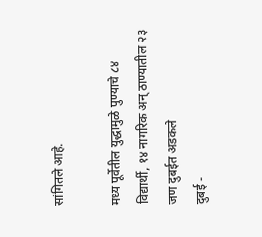सांगितले आहे.

मध्य पूर्वेतील युद्धामुळे पुण्याचे ८४ विद्यार्थी, १४ नागरिक अन् ठाण्यातील २३ जण दुबईत अडकले
दुबई -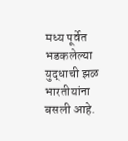मध्य पूर्वेत भडकलेल्या युद्धाची झळ भारतीयांना बसली आहे.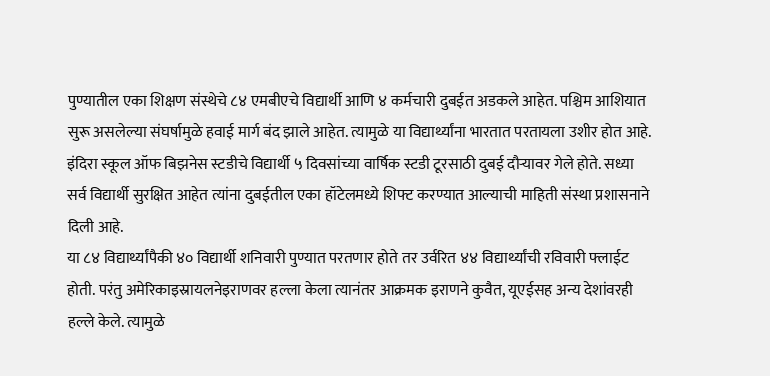पुण्यातील एका शिक्षण संस्थेचे ८४ एमबीएचे विद्यार्थी आणि ४ कर्मचारी दुबईत अडकले आहेत. पश्चिम आशियात सुरू असलेल्या संघर्षामुळे हवाई मार्ग बंद झाले आहेत. त्यामुळे या विद्यार्थ्यांना भारतात परतायला उशीर होत आहे. इंदिरा स्कूल ऑफ बिझनेस स्टडीचे विद्यार्थी ५ दिवसांच्या वार्षिक स्टडी टूरसाठी दुबई दौऱ्यावर गेले होते. सध्या सर्व विद्यार्थी सुरक्षित आहेत त्यांना दुबईतील एका हॉटेलमध्ये शिफ्ट करण्यात आल्याची माहिती संस्था प्रशासनाने दिली आहे.
या ८४ विद्यार्थ्यांपैकी ४० विद्यार्थी शनिवारी पुण्यात परतणार होते तर उर्वरित ४४ विद्यार्थ्यांची रविवारी फ्लाईट होती. परंतु अमेरिकाइस्रायलनेइराणवर हल्ला केला त्यानंतर आक्रमक इराणने कुवैत, यूएईसह अन्य देशांवरही हल्ले केले. त्यामुळे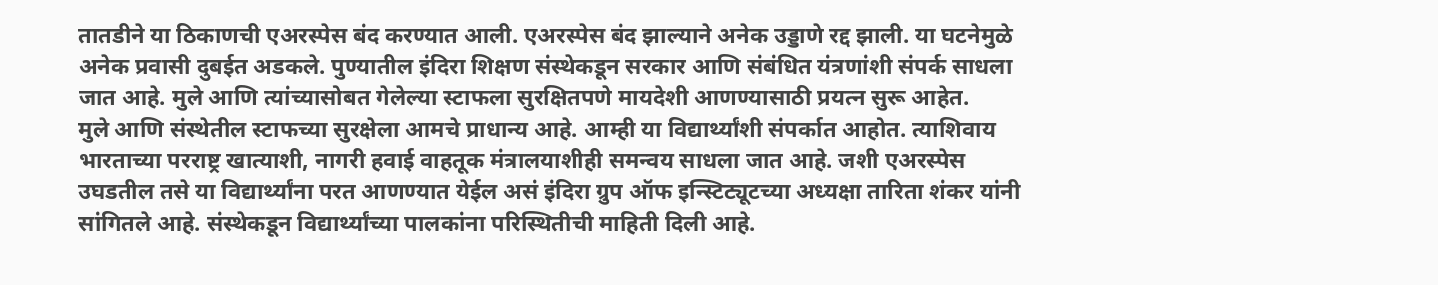तातडीने या ठिकाणची एअरस्पेस बंद करण्यात आली. एअरस्पेस बंद झाल्याने अनेक उड्डाणे रद्द झाली. या घटनेमुळे अनेक प्रवासी दुबईत अडकले. पुण्यातील इंदिरा शिक्षण संस्थेकडून सरकार आणि संबंधित यंत्रणांशी संपर्क साधला जात आहे. मुले आणि त्यांच्यासोबत गेलेल्या स्टाफला सुरक्षितपणे मायदेशी आणण्यासाठी प्रयत्न सुरू आहेत.
मुले आणि संस्थेतील स्टाफच्या सुरक्षेला आमचे प्राधान्य आहे. आम्ही या विद्यार्थ्यांशी संपर्कात आहोत. त्याशिवाय भारताच्या परराष्ट्र खात्याशी, नागरी हवाई वाहतूक मंत्रालयाशीही समन्वय साधला जात आहे. जशी एअरस्पेस उघडतील तसे या विद्यार्थ्यांना परत आणण्यात येईल असं इंदिरा ग्रुप ऑफ इन्स्टिट्यूटच्या अध्यक्षा तारिता शंकर यांनी सांगितले आहे. संस्थेकडून विद्यार्थ्यांच्या पालकांना परिस्थितीची माहिती दिली आहे.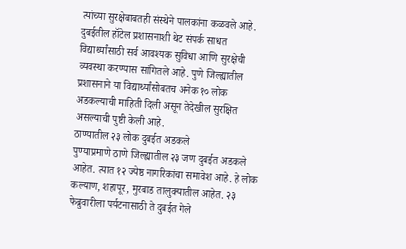त्यांच्या सुरक्षेबाबतही संस्थेने पालकांना कळवले आहे. दुबईतील हॉटेल प्रशासनाशी थेट संपर्क साधत विद्यार्थ्यांसाठी सर्व आवश्यक सुविधा आणि सुरक्षेची व्यवस्था करण्यास सांगितले आहे. पुणे जिल्ह्यातील प्रशासनाने या विद्यार्थ्यांसोबतच अनेक १० लोक अडकल्याची माहिती दिली असून तेदेखील सुरक्षित असल्याची पुष्टी केली आहे.
ठाण्यातील २३ लोक दुबईत अडकले
पुण्याप्रमाणे ठाणे जिल्ह्यातील २३ जण दुबईत अडकले आहेत. त्यात १२ ज्येष्ठ नागरिकांचा समावेश आहे. हे लोक कल्याण, शहापूर, मुरबाड तालुक्यातील आहेत. २३ फेब्रुवारीला पर्यटनासाठी ते दुबईत गेले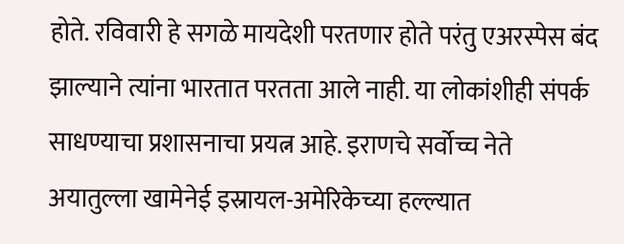होते. रविवारी हे सगळे मायदेशी परतणार होते परंतु एअरस्पेस बंद झाल्याने त्यांना भारतात परतता आले नाही. या लोकांशीही संपर्क साधण्याचा प्रशासनाचा प्रयत्न आहे. इराणचे सर्वोच्च नेते अयातुल्ला खामेनेई इस्रायल-अमेरिकेच्या हल्ल्यात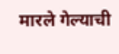मारले गेल्याची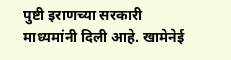पुष्टी इराणच्या सरकारी माध्यमांनी दिली आहे. खामेनेई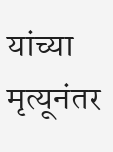यांच्या मृत्यूनंतर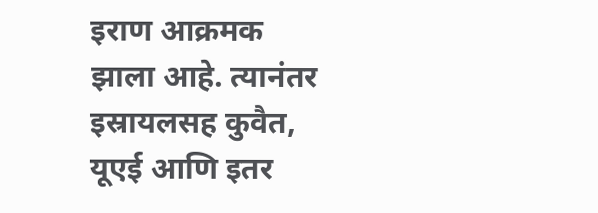इराण आक्रमक झाला आहे. त्यानंतर इस्रायलसह कुवैत, यूएई आणि इतर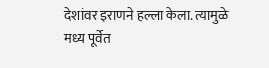देशांवर इराणने हल्ला केला. त्यामुळे मध्य पूर्वेत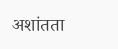अशांतता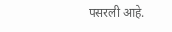पसरली आहे.